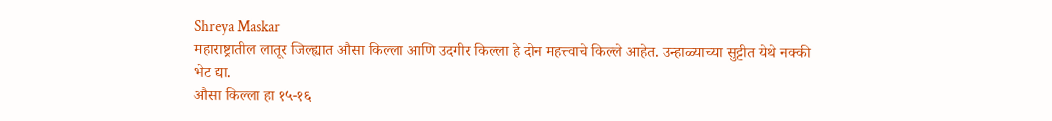Shreya Maskar
महाराष्ट्रातील लातूर जिल्ह्यात औसा किल्ला आणि उदगीर किल्ला हे दोन महत्त्वाचे किल्ले आहेत. उन्हाळ्याच्या सुट्टीत येथे नक्की भेट द्या.
औसा किल्ला हा १५-१६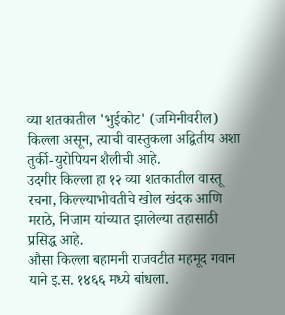व्या शतकातील 'भुईकोट' (जमिनीवरील) किल्ला असून, त्याची वास्तुकला अद्वितीय अशा तुर्की-युरोपियन शैलीची आहे.
उदगीर किल्ला हा १२ व्या शतकातील वास्तू रचना, किल्ल्याभोवतीचे खोल खंदक आणि मराठे, निजाम यांच्यात झालेल्या तहासाठी प्रसिद्ध आहे.
औसा किल्ला बहामनी राजवटीत महमूद गवान याने इ.स. १४६६ मध्ये बांधला.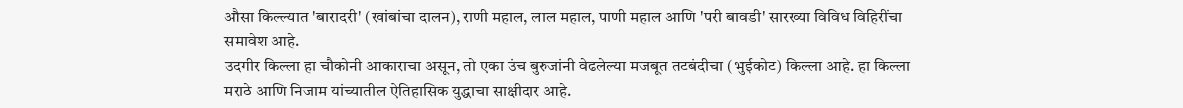औसा किल्ल्यात 'बारादरी' (खांबांचा दालन), राणी महाल, लाल महाल, पाणी महाल आणि 'परी बावडी' सारख्या विविध विहिरींचा समावेश आहे.
उदगीर किल्ला हा चौकोनी आकाराचा असून, तो एका उंच बुरुजांनी वेढलेल्या मजबूत तटबंदीचा (भुईकोट) किल्ला आहे. हा किल्ला मराठे आणि निजाम यांच्यातील ऐतिहासिक युद्धाचा साक्षीदार आहे.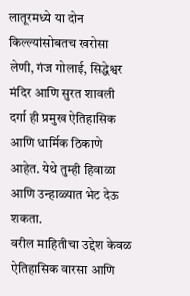लातूरमध्ये या दोन किल्ल्यांसोबतच खरोसा लेणी, गंज गोलाई, सिद्धेश्वर मंदिर आणि सुरत शावली दर्गा ही प्रमुख ऐतिहासिक आणि धार्मिक ठिकाणे आहेत. येथे तुम्ही हिवाळा आणि उन्हाळ्यात भेट देऊ शकता.
वरील माहितीचा उद्देश केवळ ऐतिहासिक वारसा आणि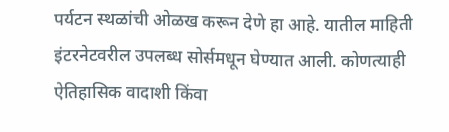पर्यटन स्थळांची ओळख करून देणे हा आहे. यातील माहिती इंटरनेटवरील उपलब्ध सोर्समधून घेण्यात आली. कोणत्याही ऐतिहासिक वादाशी किंवा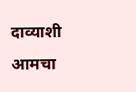दाव्याशी आमचा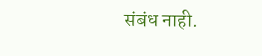संबंध नाही.